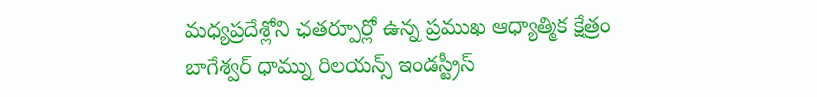మధ్యప్రదేశ్లోని ఛతర్పూర్లో ఉన్న ప్రముఖ ఆధ్యాత్మిక క్షేత్రం బాగేశ్వర్ ధామ్ను రిలయన్స్ ఇండస్ట్రీస్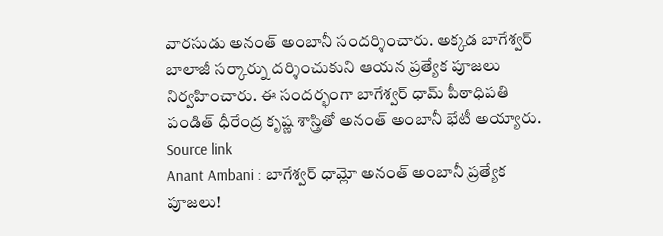వారసుడు అనంత్ అంబానీ సందర్శించారు. అక్కడ బాగేశ్వర్ బాలాజీ సర్కార్ను దర్శించుకుని ఆయన ప్రత్యేక పూజలు నిర్వహించారు. ఈ సందర్భంగా బాగేశ్వర్ ధామ్ పీఠాధిపతి పండిత్ ధీరేంద్ర కృష్ణ శాస్త్రితో అనంత్ అంబానీ భేటీ అయ్యారు.
Source link
Anant Ambani : బాగేశ్వర్ ధామ్లో అనంత్ అంబానీ ప్రత్యేక పూజలు!